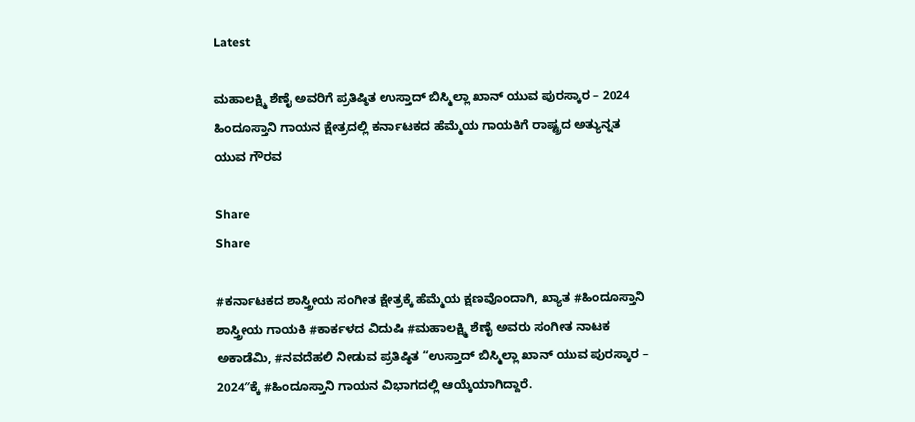Latest

ಮಹಾಲಕ್ಷ್ಮಿ ಶೆಣೈ ಅವರಿಗೆ ಪ್ರತಿಷ್ಠಿತ ಉಸ್ತಾದ್ ಬಿಸ್ಮಿಲ್ಲಾ ಖಾನ್ ಯುವ ಪುರಸ್ಕಾರ – 2024 ಹಿಂದೂಸ್ತಾನಿ ಗಾಯನ ಕ್ಷೇತ್ರದಲ್ಲಿ ಕರ್ನಾಟಕದ ಹೆಮ್ಮೆಯ ಗಾಯಕಿಗೆ ರಾಷ್ಟ್ರದ ಅತ್ಯುನ್ನತ ಯುವ ಗೌರವ

Share
Share

#ಕರ್ನಾಟಕದ ಶಾಸ್ತ್ರೀಯ ಸಂಗೀತ ಕ್ಷೇತ್ರಕ್ಕೆ ಹೆಮ್ಮೆಯ ಕ್ಷಣವೊಂದಾಗಿ, ಖ್ಯಾತ #ಹಿಂದೂಸ್ತಾನಿ ಶಾಸ್ತ್ರೀಯ ಗಾಯಕಿ #ಕಾರ್ಕಳದ ವಿದುಷಿ #ಮಹಾಲಕ್ಷ್ಮಿ ಶೆಣೈ ಅವರು ಸಂಗೀತ ನಾಟಕ ಅಕಾಡೆಮಿ, #ನವದೆಹಲಿ ನೀಡುವ ಪ್ರತಿಷ್ಠಿತ “ಉಸ್ತಾದ್ ಬಿಸ್ಮಿಲ್ಲಾ ಖಾನ್ ಯುವ ಪುರಸ್ಕಾರ – 2024″ಕ್ಕೆ #ಹಿಂದೂಸ್ತಾನಿ ಗಾಯನ ವಿಭಾಗದಲ್ಲಿ ಆಯ್ಕೆಯಾಗಿದ್ದಾರೆ.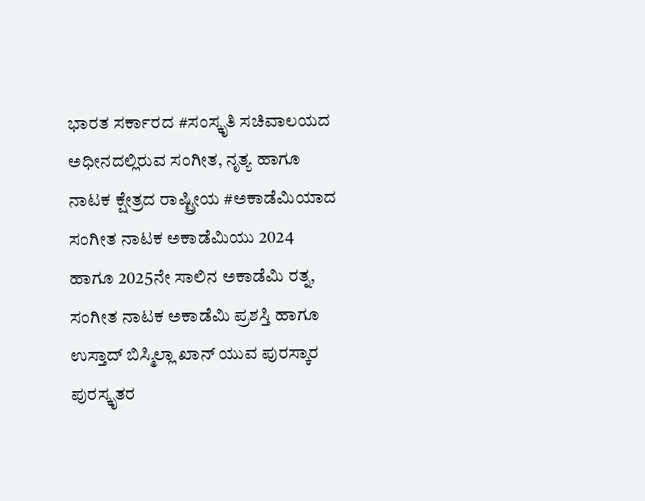ಭಾರತ ಸರ್ಕಾರದ #ಸಂಸ್ಕೃತಿ ಸಚಿವಾಲಯದ ಅಧೀನದಲ್ಲಿರುವ ಸಂಗೀತ, ನೃತ್ಯ ಹಾಗೂ ನಾಟಕ ಕ್ಷೇತ್ರದ ರಾಷ್ಟ್ರೀಯ #ಅಕಾಡೆಮಿಯಾದ ಸಂಗೀತ ನಾಟಕ ಅಕಾಡೆಮಿಯು 2024 ಹಾಗೂ 2025ನೇ ಸಾಲಿನ ಅಕಾಡೆಮಿ ರತ್ನ, ಸಂಗೀತ ನಾಟಕ ಅಕಾಡೆಮಿ ಪ್ರಶಸ್ತಿ ಹಾಗೂ ಉಸ್ತಾದ್ ಬಿಸ್ಮಿಲ್ಲಾ ಖಾನ್ ಯುವ ಪುರಸ್ಕಾರ ಪುರಸ್ಕೃತರ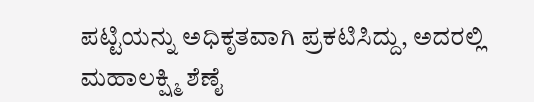ಪಟ್ಟಿಯನ್ನು ಅಧಿಕೃತವಾಗಿ ಪ್ರಕಟಿಸಿದ್ದು, ಅದರಲ್ಲಿ ಮಹಾಲಕ್ಷ್ಮಿ ಶೆಣೈ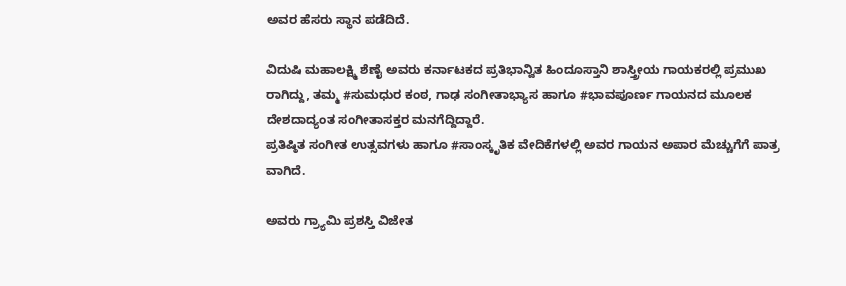ಅವರ ಹೆಸರು ಸ್ಥಾನ ಪಡೆದಿದೆ.

ವಿದುಷಿ ಮಹಾಲಕ್ಷ್ಮಿ ಶೆಣೈ ಅವರು ಕರ್ನಾಟಕದ ಪ್ರತಿಭಾನ್ವಿತ ಹಿಂದೂಸ್ತಾನಿ ಶಾಸ್ತ್ರೀಯ ಗಾಯಕರಲ್ಲಿ ಪ್ರಮುಖ
ರಾಗಿದ್ದು, ತಮ್ಮ #ಸುಮಧುರ ಕಂಠ, ಗಾಢ ಸಂಗೀತಾಭ್ಯಾಸ ಹಾಗೂ #ಭಾವಪೂರ್ಣ ಗಾಯನದ ಮೂಲಕ ದೇಶದಾದ್ಯಂತ ಸಂಗೀತಾಸಕ್ತರ ಮನಗೆದ್ದಿದ್ದಾರೆ.
ಪ್ರತಿಷ್ಠಿತ ಸಂಗೀತ ಉತ್ಸವಗಳು ಹಾಗೂ #ಸಾಂಸ್ಕೃತಿಕ ವೇದಿಕೆಗಳಲ್ಲಿ ಅವರ ಗಾಯನ ಅಪಾರ ಮೆಚ್ಚುಗೆಗೆ ಪಾತ್ರ
ವಾಗಿದೆ.

ಅವರು ಗ್ರ್ಯಾಮಿ ಪ್ರಶಸ್ತಿ ವಿಜೇತ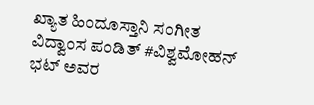ಖ್ಯಾತ ಹಿಂದೂಸ್ತಾನಿ ಸಂಗೀತ ವಿದ್ವಾಂಸ ಪಂಡಿತ್ #ವಿಶ್ವಮೋಹನ್ ಭಟ್ ಅವರ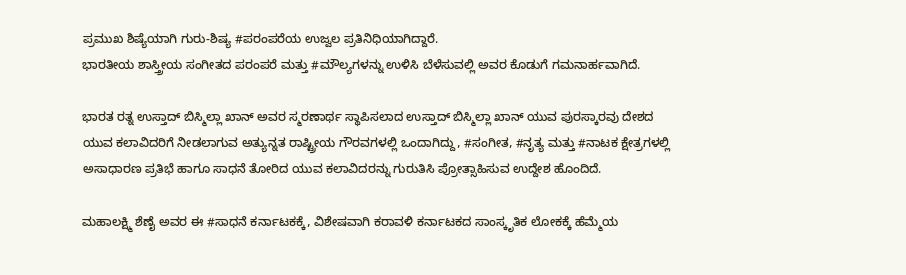ಪ್ರಮುಖ ಶಿಷ್ಯೆಯಾಗಿ ಗುರು-ಶಿಷ್ಯ #ಪರಂಪರೆಯ ಉಜ್ವಲ ಪ್ರತಿನಿಧಿಯಾಗಿದ್ದಾರೆ.
ಭಾರತೀಯ ಶಾಸ್ತ್ರೀಯ ಸಂಗೀತದ ಪರಂಪರೆ ಮತ್ತು #ಮೌಲ್ಯಗಳನ್ನು ಉಳಿಸಿ ಬೆಳೆಸುವಲ್ಲಿ ಅವರ ಕೊಡುಗೆ ಗಮನಾರ್ಹವಾಗಿದೆ.

ಭಾರತ ರತ್ನ ಉಸ್ತಾದ್ ಬಿಸ್ಮಿಲ್ಲಾ ಖಾನ್ ಅವರ ಸ್ಮರಣಾರ್ಥ ಸ್ಥಾಪಿಸಲಾದ ಉಸ್ತಾದ್ ಬಿಸ್ಮಿಲ್ಲಾ ಖಾನ್ ಯುವ ಪುರಸ್ಕಾರವು ದೇಶದ ಯುವ ಕಲಾವಿದರಿಗೆ ನೀಡಲಾಗುವ ಅತ್ಯುನ್ನತ ರಾಷ್ಟ್ರೀಯ ಗೌರವಗಳಲ್ಲಿ ಒಂದಾಗಿದ್ದು, #ಸಂಗೀತ, #ನೃತ್ಯ ಮತ್ತು #ನಾಟಕ ಕ್ಷೇತ್ರಗಳಲ್ಲಿ ಅಸಾಧಾರಣ ಪ್ರತಿಭೆ ಹಾಗೂ ಸಾಧನೆ ತೋರಿದ ಯುವ ಕಲಾವಿದರನ್ನು ಗುರುತಿಸಿ ಪ್ರೋತ್ಸಾಹಿಸುವ ಉದ್ದೇಶ ಹೊಂದಿದೆ.

ಮಹಾಲಕ್ಷ್ಮಿ ಶೆಣೈ ಅವರ ಈ #ಸಾಧನೆ ಕರ್ನಾಟಕಕ್ಕೆ, ವಿಶೇಷವಾಗಿ ಕರಾವಳಿ ಕರ್ನಾಟಕದ ಸಾಂಸ್ಕೃತಿಕ ಲೋಕಕ್ಕೆ ಹೆಮ್ಮೆಯ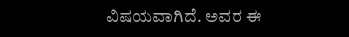ವಿಷಯವಾಗಿದೆ. ಅವರ ಈ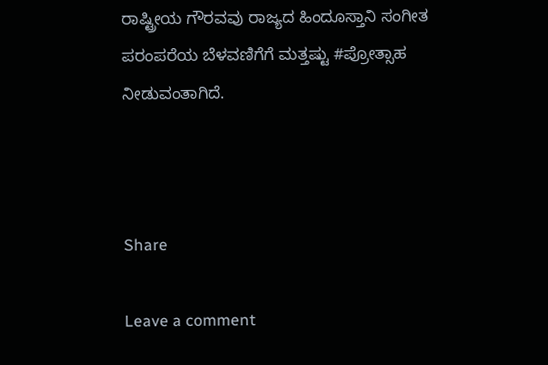ರಾಷ್ಟ್ರೀಯ ಗೌರವವು ರಾಜ್ಯದ ಹಿಂದೂಸ್ತಾನಿ ಸಂಗೀತ ಪರಂಪರೆಯ ಬೆಳವಣಿಗೆಗೆ ಮತ್ತಷ್ಟು #ಪ್ರೋತ್ಸಾಹ ನೀಡುವಂತಾಗಿದೆ.



Share

Leave a comment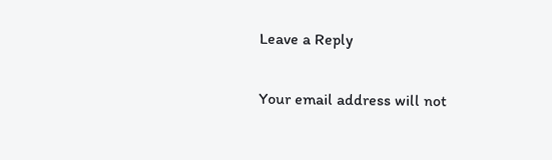Leave a Reply

Your email address will not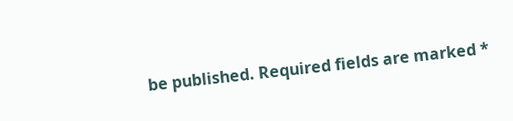be published. Required fields are marked *